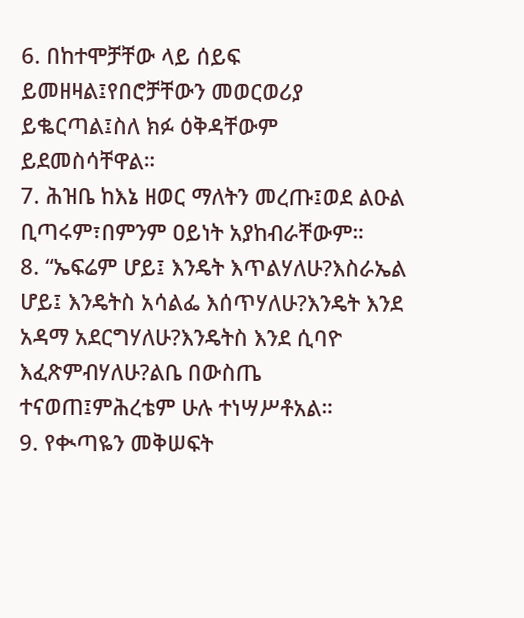6. በከተሞቻቸው ላይ ሰይፍ ይመዘዛል፤የበሮቻቸውን መወርወሪያ ይቈርጣል፤ስለ ክፉ ዕቅዳቸውም ይደመስሳቸዋል።
7. ሕዝቤ ከእኔ ዘወር ማለትን መረጡ፤ወደ ልዑል ቢጣሩም፣በምንም ዐይነት አያከብራቸውም።
8. “ኤፍሬም ሆይ፤ እንዴት እጥልሃለሁ?እስራኤል ሆይ፤ እንዴትስ አሳልፌ እሰጥሃለሁ?እንዴት እንደ አዳማ አደርግሃለሁ?እንዴትስ እንደ ሲባዮ እፈጽምብሃለሁ?ልቤ በውስጤ ተናወጠ፤ምሕረቴም ሁሉ ተነሣሥቶአል።
9. የቊጣዬን መቅሠፍት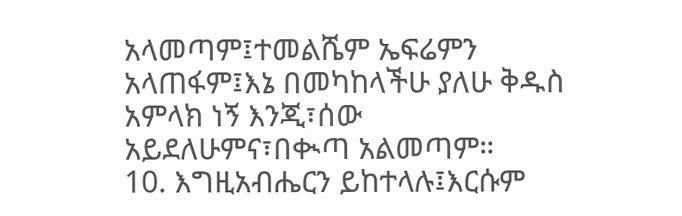አላመጣም፤ተመልሼም ኤፍሬምን አላጠፋም፤እኔ በመካከላችሁ ያለሁ ቅዱስ አምላክ ነኝ እንጂ፣ሰው አይደለሁምና፣በቊጣ አልመጣም።
10. እግዚአብሔርን ይከተላሉ፤እርሱም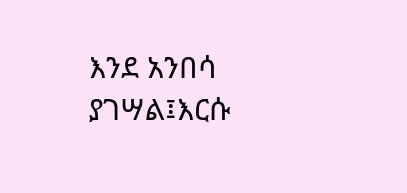እንደ አንበሳ ያገሣል፤እርሱ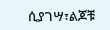ሲያገሣ፣ልጆቹ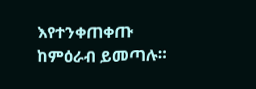እየተንቀጠቀጡ ከምዕራብ ይመጣሉ።